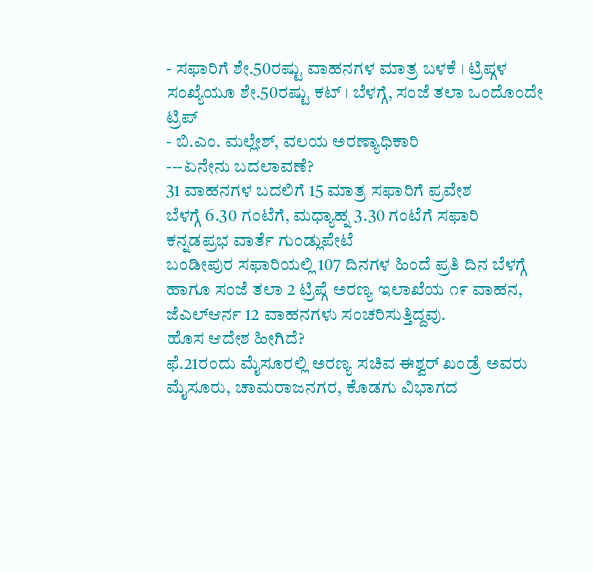- ಸಫಾರಿಗೆ ಶೇ.50ರಷ್ಟು ವಾಹನಗಳ ಮಾತ್ರ ಬಳಕೆ । ಟ್ರಿಪ್ಗಳ ಸಂಖ್ಯೆಯೂ ಶೇ.50ರಷ್ಟು ಕಟ್ । ಬೆಳಗ್ಗೆ, ಸಂಜೆ ತಲಾ ಒಂದೊಂದೇ ಟ್ರಿಪ್
- ಬಿ.ಎಂ. ಮಲ್ಲೇಶ್, ವಲಯ ಅರಣ್ಯಾಧಿಕಾರಿ
---ಏನೇನು ಬದಲಾವಣೆ?
31 ವಾಹನಗಳ ಬದಲಿಗೆ 15 ಮಾತ್ರ ಸಫಾರಿಗೆ ಪ್ರವೇಶ
ಬೆಳಗ್ಗೆ 6.30 ಗಂಟೆಗೆ, ಮಧ್ಯಾಹ್ನ 3.30 ಗಂಟೆಗೆ ಸಫಾರಿ
ಕನ್ನಡಪ್ರಭ ವಾರ್ತೆ ಗುಂಡ್ಲುಪೇಟೆ
ಬಂಡೀಪುರ ಸಫಾರಿಯಲ್ಲಿ 107 ದಿನಗಳ ಹಿಂದೆ ಪ್ರತಿ ದಿನ ಬೆಳಗ್ಗೆ ಹಾಗೂ ಸಂಜೆ ತಲಾ 2 ಟ್ರಿಪ್ಗೆ ಅರಣ್ಯ ಇಲಾಖೆಯ ೧೯ ವಾಹನ, ಜೆಎಲ್ಆರ್ನ 12 ವಾಹನಗಳು ಸಂಚರಿಸುತ್ತಿದ್ದವು.
ಹೊಸ ಆದೇಶ ಹೀಗಿದೆ?
ಫೆ.21ರಂದು ಮೈಸೂರಲ್ಲಿ ಅರಣ್ಯ ಸಚಿವ ಈಶ್ವರ್ ಖಂಡ್ರೆ ಅವರು ಮೈಸೂರು, ಚಾಮರಾಜನಗರ, ಕೊಡಗು ವಿಭಾಗದ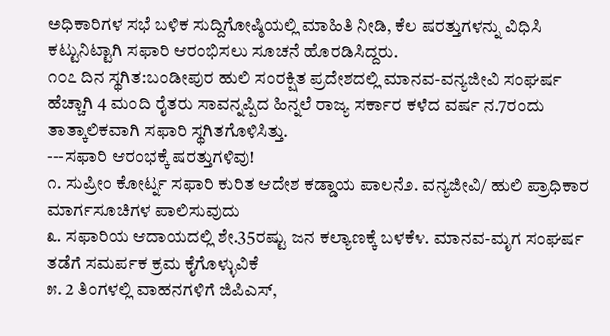ಅಧಿಕಾರಿಗಳ ಸಭೆ ಬಳಿಕ ಸುದ್ದಿಗೋಷ್ಠಿಯಲ್ಲಿ ಮಾಹಿತಿ ನೀಡಿ, ಕೆಲ ಷರತ್ತುಗಳನ್ನು ವಿಧಿಸಿ ಕಟ್ಟುನಿಟ್ಟಾಗಿ ಸಫಾರಿ ಆರಂಭಿಸಲು ಸೂಚನೆ ಹೊರಡಿಸಿದ್ದರು.
೧೦೭ ದಿನ ಸ್ಥಗಿತ:ಬಂಡೀಪುರ ಹುಲಿ ಸಂರಕ್ಷಿತ ಪ್ರದೇಶದಲ್ಲಿ ಮಾನವ-ವನ್ಯಜೀವಿ ಸಂಘರ್ಷ ಹೆಚ್ಚಾಗಿ 4 ಮಂದಿ ರೈತರು ಸಾವನ್ನಪ್ಪಿದ ಹಿನ್ನಲೆ ರಾಜ್ಯ ಸರ್ಕಾರ ಕಳೆದ ವರ್ಷ ನ.7ರಂದು ತಾತ್ಕಾಲಿಕವಾಗಿ ಸಫಾರಿ ಸ್ಥಗಿತಗೊಳಿಸಿತ್ತು.
---ಸಫಾರಿ ಆರಂಭಕ್ಕೆ ಷರತ್ತುಗಳಿವು!
೧. ಸುಪ್ರೀಂ ಕೋರ್ಟ್ನ ಸಫಾರಿ ಕುರಿತ ಆದೇಶ ಕಡ್ಡಾಯ ಪಾಲನೆ೨. ವನ್ಯಜೀವಿ/ ಹುಲಿ ಪ್ರಾಧಿಕಾರ ಮಾರ್ಗಸೂಚಿಗಳ ಪಾಲಿಸುವುದು
೩. ಸಫಾರಿಯ ಆದಾಯದಲ್ಲಿ ಶೇ.35ರಷ್ಟು ಜನ ಕಲ್ಯಾಣಕ್ಕೆ ಬಳಕೆ೪. ಮಾನವ-ಮೃಗ ಸಂಘರ್ಷ ತಡೆಗೆ ಸಮರ್ಪಕ ಕ್ರಮ ಕೈಗೊಳ್ಳುವಿಕೆ
೫. 2 ತಿಂಗಳಲ್ಲಿ ವಾಹನಗಳಿಗೆ ಜಿಪಿಎಸ್,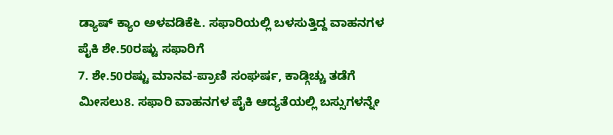ಡ್ಯಾಷ್ ಕ್ಯಾಂ ಅಳವಡಿಕೆ೬. ಸಫಾರಿಯಲ್ಲಿ ಬಳಸುತ್ತಿದ್ದ ವಾಹನಗಳ ಪೈಕಿ ಶೇ.50ರಷ್ಟು ಸಫಾರಿಗೆ
7. ಶೇ.50ರಷ್ಟು ಮಾನವ-ಪ್ರಾಣಿ ಸಂಘರ್ಷ, ಕಾಡ್ಗಿಚ್ಚು ತಡೆಗೆ ಮೀಸಲು8. ಸಫಾರಿ ವಾಹನಗಳ ಪೈಕಿ ಆದ್ಯತೆಯಲ್ಲಿ ಬಸ್ಸುಗಳನ್ನೇ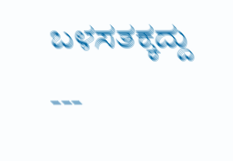ಬಳಸತಕ್ಕದ್ದು
---